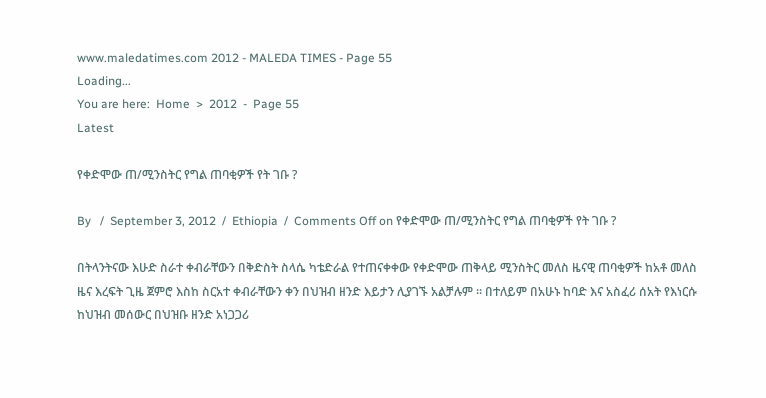www.maledatimes.com 2012 - MALEDA TIMES - Page 55
Loading...
You are here:  Home  >  2012  -  Page 55
Latest

የቀድሞው ጠ/ሚንስትር የግል ጠባቂዎች የት ገቡ ?

By   /  September 3, 2012  /  Ethiopia  /  Comments Off on የቀድሞው ጠ/ሚንስትር የግል ጠባቂዎች የት ገቡ ?

በትላንትናው እሁድ ስራተ ቀብራቸውን በቅድስት ስላሴ ካቴድራል የተጠናቀቀው የቀድሞው ጠቅላይ ሚንስትር መለስ ዜናዊ ጠባቂዎች ከአቶ መለስ ዜና እረፍት ጊዜ ጀምሮ እስከ ስርአተ ቀብራቸውን ቀን በህዝብ ዘንድ እይታን ሊያገኙ አልቻሉም ። በተለይም በአሁኑ ከባድ እና አስፈሪ ሰአት የእነርሱ ከህዝብ መሰውር በህዝቡ ዘንድ አነጋጋሪ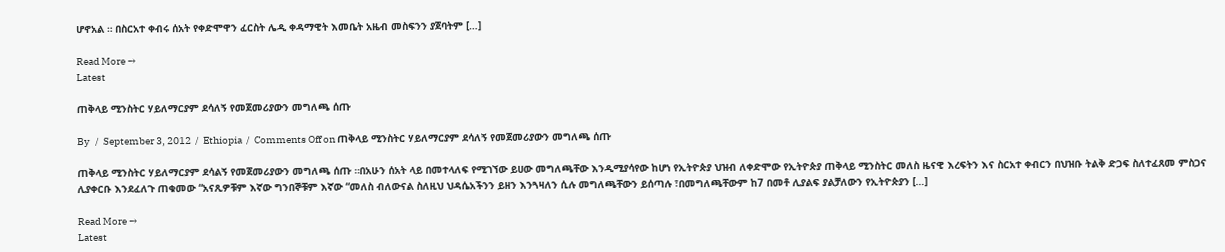ሆኖአል ። በስርአተ ቀብሩ ሰአት የቀድሞዋን ፈርስት ሌዲ ቀዳማዊት እመቤት አዜብ መስፍንን ያጀባትም […]

Read More →
Latest

ጠቅላይ ሚንስትር ሃይለማርያም ደሳለኝ የመጀመሪያውን መግለጫ ሰጡ

By   /  September 3, 2012  /  Ethiopia  /  Comments Off on ጠቅላይ ሚንስትር ሃይለማርያም ደሳለኝ የመጀመሪያውን መግለጫ ሰጡ

ጠቅላይ ሚንስትር ሃይለማርያም ደሳልኝ የመጀመሪያውን መግለጫ ሰጡ ።በአሁን ሰአት ላይ በመተላለፍ የሚገኘው ይሀው መግለጫቸው እንዲሚያሳየው ከሆነ የኢትዮጵያ ህዝብ ለቀድሞው የኢትዮጵያ ጠቅላይ ሚንስትር መለስ ዜናዊ እረፍትን እና ስርአተ ቀብርን በህዝቡ ትልቅ ድጋፍ ስለተፈጸመ ምስጋና ሊያቀርቡ እንደፈለጉ ጠቁመው “አናጺዎቹም እኛው ግንበኞቹም እኛው “መለስ ብለውናል ስለዚህ ህዳሴአችንን ይዘን እንጓዛለን ሲሉ መግለጫቸውን ይሰጣሉ ፣በመግለጫቸውም ከ7 በመቶ ሊያልፍ ያልቻለውን የኢትዮጵያን […]

Read More →
Latest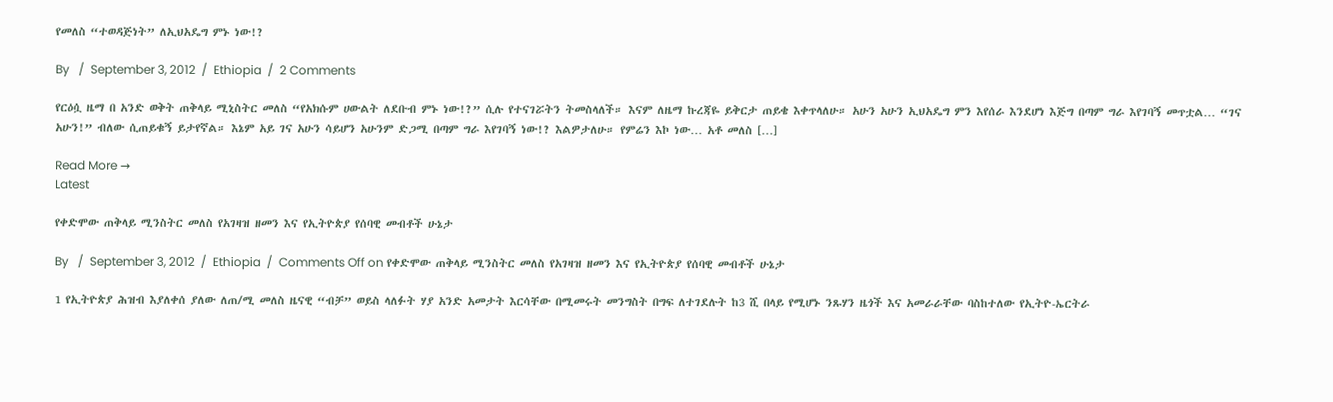የመለስ “ተወዳጅነት” ለኢህአዴግ ምኑ ነው!?

By   /  September 3, 2012  /  Ethiopia  /  2 Comments

የርዕሷ ዜማ በ አንድ ወቅት ጠቅላይ ሚኒስትር መለስ “የአክሱም ሀውልት ለደቡብ ምኑ ነው!?” ሲሉ የተናገሯትን ትመስላለች። እናም ለዜማ ኩረጃዬ ይቅርታ ጠይቄ እቀጥላለሁ። አሁን አሁን ኢህአዴግ ምን እየሰራ እንደሆነ እጅግ በጣም ግራ እየገባኝ መጥቷል… “ገና አሁን!” ብለው ሲጠይቁኝ ይታየኛል። እኔም አይ ገና አሁን ሳይሆን አሁንም ድጋሚ በጣም ግራ እየገባኝ ነው!? እልዎታለሁ። የምሬን እኮ ነው… አቶ መለስ […]

Read More →
Latest

የቀድሞው ጠቅላይ ሚንስትር መለስ የአገዛዝ ዘመን እና የኢትዮጵያ የሰባዊ መብቶች ሁኔታ

By   /  September 3, 2012  /  Ethiopia  /  Comments Off on የቀድሞው ጠቅላይ ሚንስትር መለስ የአገዛዝ ዘመን እና የኢትዮጵያ የሰባዊ መብቶች ሁኔታ

1 የኢትዮጵያ ሕዝብ እያለቀሰ ያለው ለጠ/ሚ መለስ ዜናዊ “ብቻ” ወይስ ላለፉት ሃያ አንድ አመታት እርሳቸው በሚመሩት መንግስት በግፍ ለተገደሉት ከ3 ሺ በላይ የሚሆኑ ንጹሃን ዜጎች እና አመራራቸው ባስከተለው የኢትዮ-ኤርትራ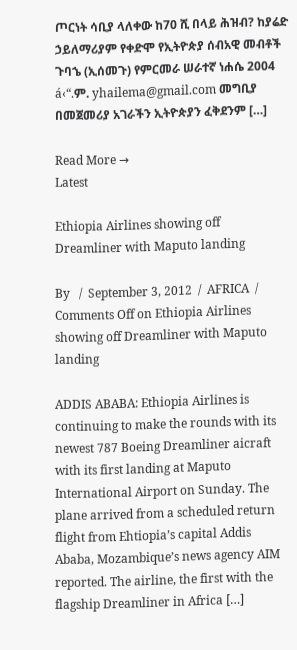ጦርነት ሳቢያ ላለቀው ከ70 ሺ በላይ ሕዝብ? ከያሬድ ኃይለማሪያም የቀድሞ የኢትዮጵያ ሰብአዊ መብቶች ጉባኄ (ኢሰመጉ) የምርመራ ሠራተኛ ነሐሴ 2004 á‹“.ም. yhailema@gmail.com መግቢያ በመጀመሪያ አገራችን ኢትዮጵያን ፈቅደንም […]

Read More →
Latest

Ethiopia Airlines showing off Dreamliner with Maputo landing

By   /  September 3, 2012  /  AFRICA  /  Comments Off on Ethiopia Airlines showing off Dreamliner with Maputo landing

ADDIS ABABA: Ethiopia Airlines is continuing to make the rounds with its newest 787 Boeing Dreamliner aicraft with its first landing at Maputo International Airport on Sunday. The plane arrived from a scheduled return flight from Ehtiopia’s capital Addis Ababa, Mozambique’s news agency AIM reported. The airline, the first with the flagship Dreamliner in Africa […]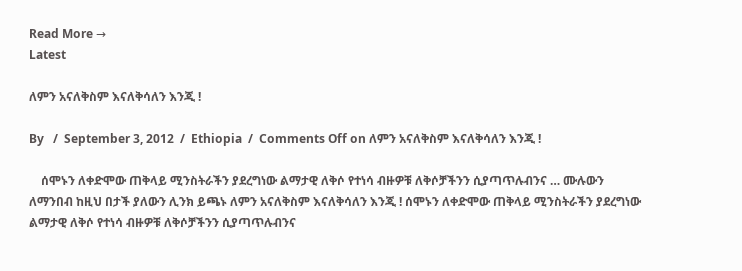Read More →
Latest

ለምን አናለቅስም እናለቅሳለን እንጂ !

By   /  September 3, 2012  /  Ethiopia  /  Comments Off on ለምን አናለቅስም እናለቅሳለን እንጂ !

    ሰሞኑን ለቀድሞው ጠቅላይ ሚንስትራችን ያደረግነው ልማታዊ ለቅሶ የተነሳ ብዙዎቹ ለቅሶቻችንን ሲያጣጥሉብንና … ሙሉውን ለማንበብ ከዚህ በታች ያለውን ሊንክ ይጫኑ ለምን አናለቅስም እናለቅሳለን እንጂ ! ሰሞኑን ለቀድሞው ጠቅላይ ሚንስትራችን ያደረግነው ልማታዊ ለቅሶ የተነሳ ብዙዎቹ ለቅሶቻችንን ሲያጣጥሉብንና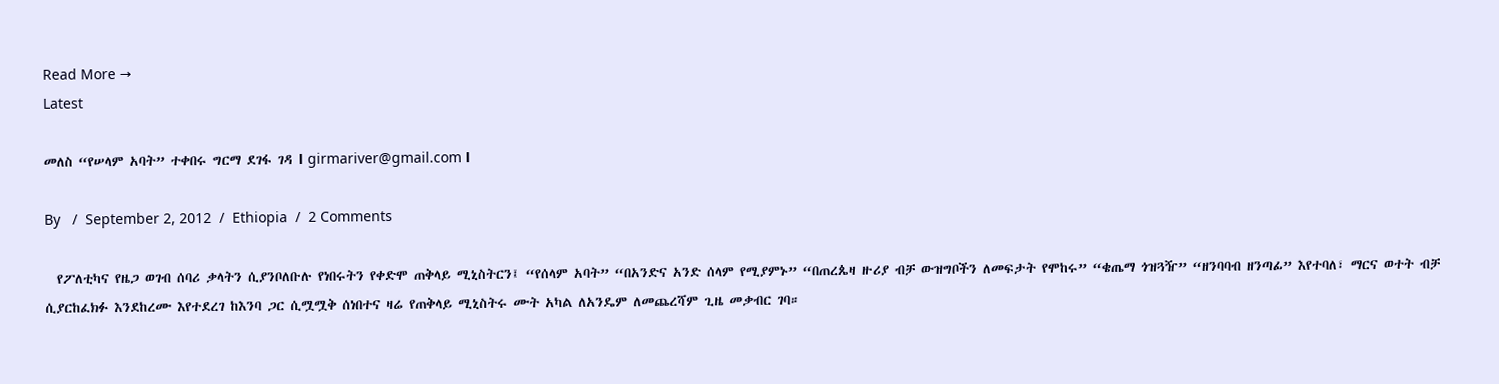Read More →
Latest

መለስ “የሠላም አባት” ተቀበሩ ግርማ ደገፋ ገዳ І girmariver@gmail.com І

By   /  September 2, 2012  /  Ethiopia  /  2 Comments

  የፖለቲካና የዜጋ ወገብ ሰባሪ ቃላትን ሲያንቦለቡሉ የነበሩትን የቀድሞ ጠቅላይ ሚኒስትርን፤ “የሰላም አባት” “በአንድና አንድ ሰላም የሚያምኑ” “በጠረጴዛ ዙሪያ ብቻ ውዝግቦችን ለመፍታት የሞከሩ” “ቄጤማ ጎዝጓዥ” “ዘንባባብ ዘንጣፊ” እየተባለ፣ ማርና ወተት ብቻ ሲያርከፈክፉ እንደከረሙ እየተደረገ ከእንባ ጋር ሲሟሟቅ ሰነበተና ዛሬ የጠቅላይ ሚኒስትሩ ሙት አካል ለአንዴም ለመጨረሻም ጊዜ መቃብር ገባ።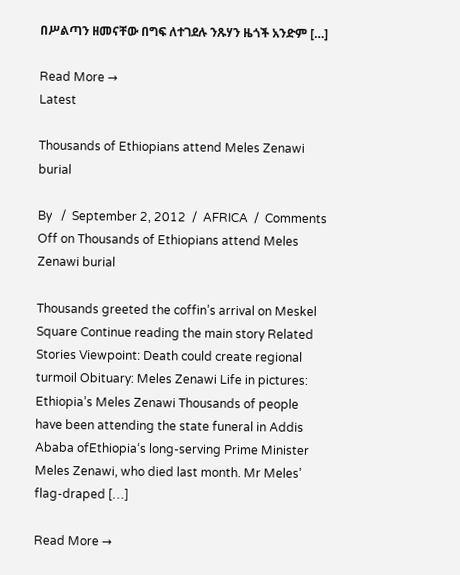በሥልጣን ዘመናቸው በግፍ ለተገደሉ ንጹሃን ዜጎች አንድም […]

Read More →
Latest

Thousands of Ethiopians attend Meles Zenawi burial

By   /  September 2, 2012  /  AFRICA  /  Comments Off on Thousands of Ethiopians attend Meles Zenawi burial

Thousands greeted the coffin’s arrival on Meskel Square Continue reading the main story Related Stories Viewpoint: Death could create regional turmoil Obituary: Meles Zenawi Life in pictures: Ethiopia’s Meles Zenawi Thousands of people have been attending the state funeral in Addis Ababa ofEthiopia‘s long-serving Prime Minister Meles Zenawi, who died last month. Mr Meles’ flag-draped […]

Read More →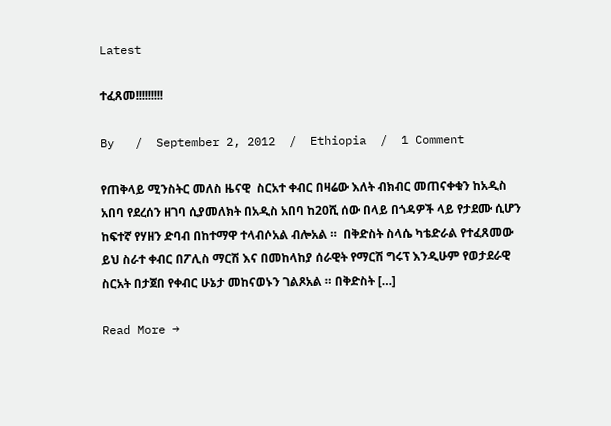Latest

ተፈጸመ!!!!!!!!!

By   /  September 2, 2012  /  Ethiopia  /  1 Comment

የጠቅላይ ሚንስትር መለስ ዜናዊ  ስርአተ ቀብር በዛሬው እለት ብክብር መጠናቀቁን ከአዲስ አበባ የደረሰን ዘገባ ሲያመለክት በአዲስ አበባ ከ20ሺ ሰው በላይ በጎዳዎች ላይ የታደሙ ሲሆን  ከፍተኛ የሃዘን ድባብ በከተማዋ ተላብሶአል ብሎአል ።  በቅድስት ስላሴ ካቴድራል የተፈጸመው ይህ ስራተ ቀብር በፖሊስ ማርሽ እና በመከላከያ ሰራዊት የማርሽ ግሩፕ እንዲሁም የወታደራዊ ስርአት በታጀበ የቀብር ሁኔታ መከናወኑን ገልጾአል ። በቅድስት […]

Read More →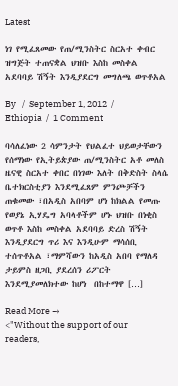Latest

ነገ የሚፈጸመው የጠ/ሚንስትር ስርአተ ቀብር ዝግጅት ተጠናቋል ህዝቡ እስከ መስቀል አደባባይ ሽኝት እንዲያደርግ መግለጫ ወጥቶአል

By   /  September 1, 2012  /  Ethiopia  /  1 Comment

ባሳለፈነው 2 ሳምንታት የህልፈተ ህይወታቸውን የሰማነው የኢትይጵያው ጠ/ሚንስትር አቶ መለስ ዜናዊ ስርአተ ቀበር በነገው እለት በቅድስት ስላሴ ቤተክርስቲያን እንደሚፈጸም ምንጮቻችን ጠቁመው ፣በአዲስ አበባም ሆነ ከክልል የመጡ የወያኔ ኢሃዴግ አባላቶችም ሆኑ ህዝቡ በነቂስ ወጥቶ እስከ መስቀል አደባባይ ድረስ ሽኝት እንዲያደርግ ጥሪ እና እንዲሁም ማሳሰቢ ተሰጥቶአል ፣ማምሻውን ከአዲስ አበባ የማለዳ ታይምስ ዘጋቢ ያደረሰን ሪፖርት እንደሚያመለክተው ከሆነ  በከተማዋ […]

Read More →
<"Without the support of our readers,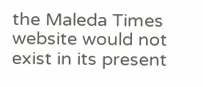the Maleda Times website would not exist in its present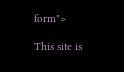form">

This site is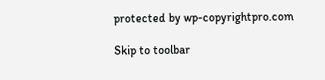protected by wp-copyrightpro.com

Skip to toolbar